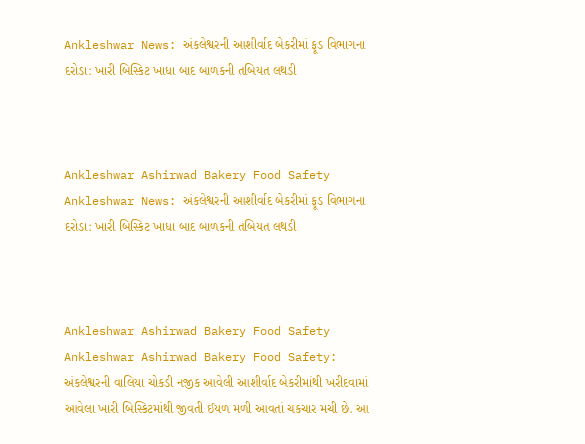Ankleshwar News: અંકલેશ્વરની આશીર્વાદ બેકરીમાં ફૂડ વિભાગના દરોડા: ખારી બિસ્કિટ ખાધા બાદ બાળકની તબિયત લથડી



Ankleshwar Ashirwad Bakery Food Safety
Ankleshwar News: અંકલેશ્વરની આશીર્વાદ બેકરીમાં ફૂડ વિભાગના દરોડા: ખારી બિસ્કિટ ખાધા બાદ બાળકની તબિયત લથડી



Ankleshwar Ashirwad Bakery Food Safety
Ankleshwar Ashirwad Bakery Food Safety: અંકલેશ્વરની વાલિયા ચોકડી નજીક આવેલી આશીર્વાદ બેકરીમાંથી ખરીદવામાં આવેલા ખારી બિસ્કિટમાંથી જીવતી ઈયળ મળી આવતાં ચકચાર મચી છે. આ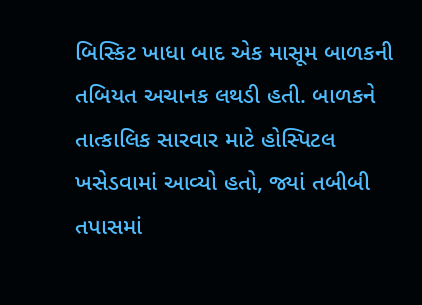બિસ્કિટ ખાધા બાદ એક માસૂમ બાળકની તબિયત અચાનક લથડી હતી. બાળકને તાત્કાલિક સારવાર માટે હોસ્પિટલ ખસેડવામાં આવ્યો હતો, જ્યાં તબીબી તપાસમાં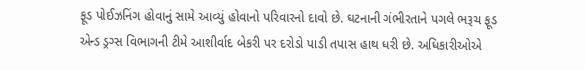ફૂડ પોઈઝનિંગ હોવાનું સામે આવ્યું હોવાનો પરિવારનો દાવો છે. ઘટનાની ગંભીરતાને પગલે ભરૂચ ફૂડ એન્ડ ડ્રગ્સ વિભાગની ટીમે આશીર્વાદ બેકરી પર દરોડો પાડી તપાસ હાથ ધરી છે. અધિકારીઓએ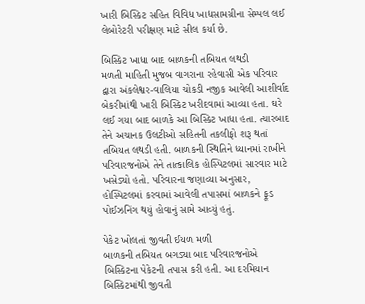ખારી બિસ્કિટ સહિત વિવિધ ખાદ્યસામગ્રીના સેમ્પલ લઈ લેબોરેટરી પરીક્ષણ માટે સીલ કર્યા છે.

બિસ્કિટ ખાધા બાદ બાળકની તબિયત લથડી
મળતી માહિતી મુજબ વાગરાના રહેવાસી એક પરિવાર દ્વારા અંકલેશ્વર-વાલિયા ચોકડી નજીક આવેલી આશીર્વાદ બેકરીમાંથી ખારી બિસ્કિટ ખરીદવામાં આવ્યા હતા. ઘરે લઈ ગયા બાદ બાળકે આ બિસ્કિટ ખાધા હતા. ત્યારબાદ તેને અચાનક ઉલટીઓ સહિતની તકલીફો શરૂ થતાં તબિયત લથડી હતી. બાળકની સ્થિતિને ધ્યાનમાં રાખીને પરિવારજનોએ તેને તાત્કાલિક હોસ્પિટલમાં સારવાર માટે ખસેડ્યો હતો. પરિવારના જણાવ્યા અનુસાર, હોસ્પિટલમાં કરવામાં આવેલી તપાસમાં બાળકને ફૂડ પોઈઝનિંગ થયું હોવાનું સામે આવ્યું હતું.

પેકેટ ખોલતાં જીવતી ઈયળ મળી
બાળકની તબિયત બગડ્યા બાદ પરિવારજનોએ બિસ્કિટના પેકેટની તપાસ કરી હતી. આ દરમિયાન બિસ્કિટમાંથી જીવતી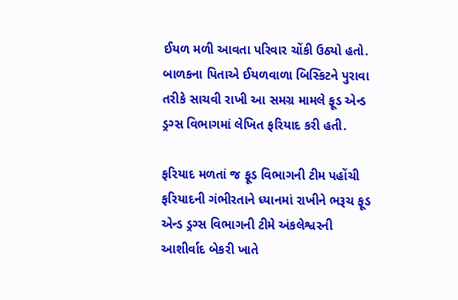ઈયળ મળી આવતા પરિવાર ચોંકી ઉઠ્યો હતો. બાળકના પિતાએ ઈયળવાળા બિસ્કિટને પુરાવા તરીકે સાચવી રાખી આ સમગ્ર મામલે ફૂડ એન્ડ ડ્રગ્સ વિભાગમાં લેખિત ફરિયાદ કરી હતી.

ફરિયાદ મળતાં જ ફૂડ વિભાગની ટીમ પહોંચી
ફરિયાદની ગંભીરતાને ધ્યાનમાં રાખીને ભરૂચ ફૂડ એન્ડ ડ્રગ્સ વિભાગની ટીમે અંકલેશ્વરની આશીર્વાદ બેકરી ખાતે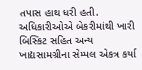તપાસ હાથ ધરી હતી. અધિકારીઓએ બેકરીમાંથી ખારી બિસ્કિટ સહિત અન્ય ખાદ્યસામગ્રીના સેમ્પલ એકત્ર કર્યા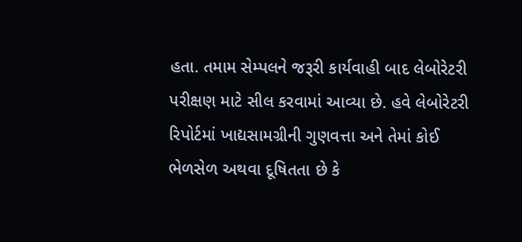હતા. તમામ સેમ્પલને જરૂરી કાર્યવાહી બાદ લેબોરેટરી પરીક્ષણ માટે સીલ કરવામાં આવ્યા છે. હવે લેબોરેટરી રિપોર્ટમાં ખાદ્યસામગ્રીની ગુણવત્તા અને તેમાં કોઈ ભેળસેળ અથવા દૂષિતતા છે કે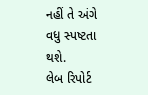નહીં તે અંગે વધુ સ્પષ્ટતા થશે.
લેબ રિપોર્ટ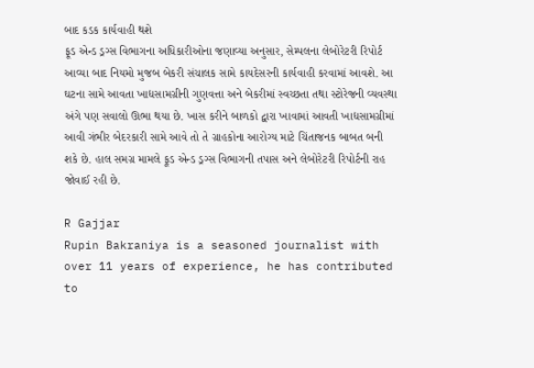બાદ કડક કાર્યવાહી થશે
ફૂડ એન્ડ ડ્રગ્સ વિભાગના અધિકારીઓના જણાવ્યા અનુસાર, સેમ્પલના લેબોરેટરી રિપોર્ટ આવ્યા બાદ નિયમો મુજબ બેકરી સંચાલક સામે કાયદેસરની કાર્યવાહી કરવામાં આવશે. આ ઘટના સામે આવતા ખાદ્યસામગ્રીની ગુણવત્તા અને બેકરીમાં સ્વચ્છતા તથા સ્ટોરેજની વ્યવસ્થા અંગે પણ સવાલો ઊભા થયા છે. ખાસ કરીને બાળકો દ્વારા ખાવામાં આવતી ખાદ્યસામગ્રીમાં આવી ગંભીર બેદરકારી સામે આવે તો તે ગ્રાહકોના આરોગ્ય માટે ચિંતાજનક બાબત બની શકે છે. હાલ સમગ્ર મામલે ફૂડ એન્ડ ડ્રગ્સ વિભાગની તપાસ અને લેબોરેટરી રિપોર્ટની રાહ જોવાઈ રહી છે.

R Gajjar
Rupin Bakraniya is a seasoned journalist with over 11 years of experience, he has contributed to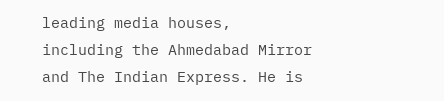leading media houses, including the Ahmedabad Mirror and The Indian Express. He is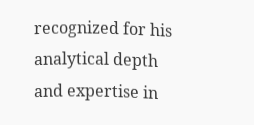recognized for his analytical depth and expertise in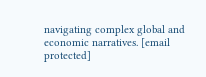navigating complex global and economic narratives. [email protected]